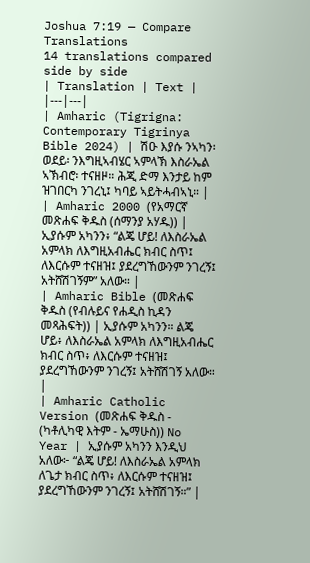Joshua 7:19 — Compare Translations
14 translations compared side by side
| Translation | Text |
|---|---|
| Amharic (Tigrigna: Contemporary Tigrinya Bible 2024) | ሽዑ እያሱ ንኣካን፡ ወደይ፡ ንእግዚኣብሄር ኣምላኽ እስራኤል ኣኽብሮ፡ ተናዘዞ። ሕጂ ድማ እንታይ ከም ዝገበርካ ንገረኒ፤ ካባይ ኣይትሓብኣኒ። |
| Amharic 2000 (የአማርኛ መጽሐፍ ቅዱስ (ሰማንያ አሃዱ)) | ኢያሱም አካንን፥ “ልጄ ሆይ! ለእስራኤል አምላክ ለእግዚአብሔር ክብር ስጥ፤ ለእርሱም ተናዘዝ፤ ያደረግኸውንም ንገረኝ፤ አትሸሽገኝም” አለው። |
| Amharic Bible (መጽሐፍ ቅዱስ (የብሉይና የሐዲስ ኪዳን መጻሕፍት)) | ኢያሱም አካንን። ልጄ ሆይ፥ ለእስራኤል አምላክ ለእግዚአብሔር ክብር ስጥ፥ ለእርሱም ተናዘዝ፤ ያደረግኸውንም ንገረኝ፤ አትሸሽገኝ አለው። |
| Amharic Catholic Version (መጽሐፍ ቅዱስ - (ካቶሊካዊ እትም - ኤማሁስ)) No Year | ኢያሱም አካንን እንዲህ አለው፦ “ልጄ ሆይ! ለእስራኤል አምላክ ለጌታ ክብር ስጥ፥ ለእርሱም ተናዘዝ፤ ያደረግኸውንም ንገረኝ፤ አትሸሽገኝ።” |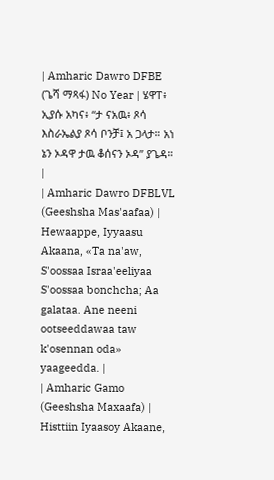| Amharic Dawro DFBE (ጌሻ ማጻፋ) No Year | ሄዋፐ፥ ኢያሱ አካና፥ “ታ ናአዉ፥ ጾሳ እስራኤልያ ጾሳ ቦንቻ፤ አ ጋላታ። አነ ኔን ኦዳዋ ታዉ ቆሰናን ኦዳ” ያጌዳ። |
| Amharic Dawro DFBLVL (Geeshsha Mas'aafaa) | Hewaappe, Iyyaasu Akaana, «Ta na'aw, S'oossaa Israa'eeliyaa S'oossaa bonchcha; Aa galataa. Ane neeni ootseeddawaa taw k'osennan oda» yaageedda. |
| Amharic Gamo (Geeshsha Maxaafa) | Histtiin Iyaasoy Akaane,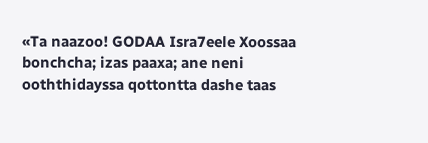«Ta naazoo! GODAA Isra7eele Xoossaa bonchcha; izas paaxa; ane neni ooththidayssa qottontta dashe taas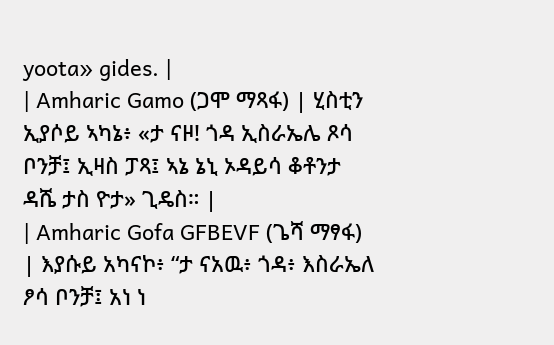yoota» gides. |
| Amharic Gamo (ጋሞ ማጻፋ) | ሂስቲን ኢያሶይ ኣካኔ፥ «ታ ናዞ! ጎዳ ኢስራኤሌ ጾሳ ቦንቻ፤ ኢዛስ ፓጻ፤ ኣኔ ኔኒ ኦዳይሳ ቆቶንታ ዳሼ ታስ ዮታ» ጊዴስ። |
| Amharic Gofa GFBEVF (ጌሻ ማፃፋ) | እያሱይ አካናኮ፥ “ታ ናአዉ፥ ጎዳ፥ እስራኤለ ፆሳ ቦንቻ፤ አነ ነ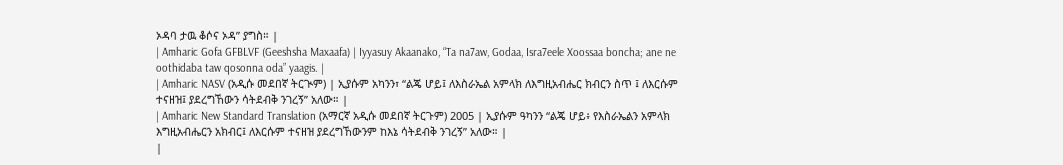ኦዳባ ታዉ ቆሶና ኦዳ” ያግስ። |
| Amharic Gofa GFBLVF (Geeshsha Maxaafa) | Iyyasuy Akaanako, “Ta na7aw, Godaa, Isra7eele Xoossaa boncha; ane ne oothidaba taw qosonna oda” yaagis. |
| Amharic NASV (አዲሱ መደበኛ ትርጒም) | ኢያሱም አካንን፣ “ልጄ ሆይ፤ ለእስራኤል አምላክ ለእግዚአብሔር ክብርን ስጥ ፤ ለእርሱም ተናዘዝ፤ ያደረግኸውን ሳትደብቅ ንገረኝ” አለው። |
| Amharic New Standard Translation (አማርኛ አዲሱ መደበኛ ትርጉም) 2005 | ኢያሱም ዓካንን “ልጄ ሆይ፥ የእስራኤልን አምላክ እግዚአብሔርን አክብር፤ ለእርሱም ተናዘዝ ያደረግኸውንም ከእኔ ሳትደብቅ ንገረኝ” አለው። |
|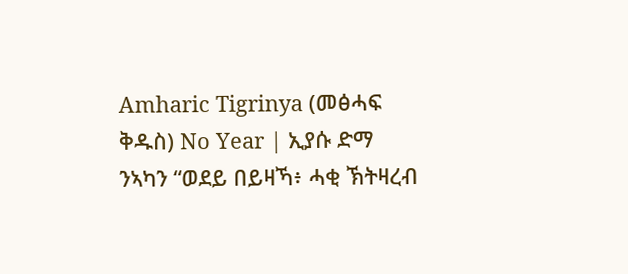Amharic Tigrinya (መፅሓፍ ቅዱስ) No Year | ኢያሱ ድማ ንኣካን “ወደይ በይዛኻ፥ ሓቂ ኽትዛረብ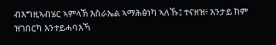ብእግዚኣብሄር ኣምላኽ እስራኤል ኣማሕፅነካ ኣለኹ፤ ተናዘዝ፥ እንታይ ከም ዝገበርካ እንተይሓባእኻ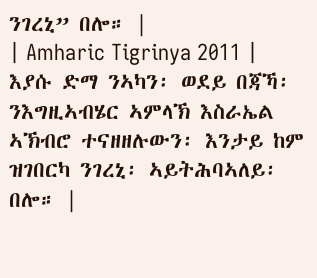ንገረኒ” በሎ። |
| Amharic Tigrinya 2011 | እያሱ ድማ ንኣካን፡ ወደይ በጃኻ፡ ንእግዚኣብሄር ኣምላኽ እስራኤል ኣኽብሮ ተናዘዘሉውን፡ እንታይ ከም ዝገበርካ ንገረኒ፡ ኣይትሕባኣለይ፡ በሎ። |